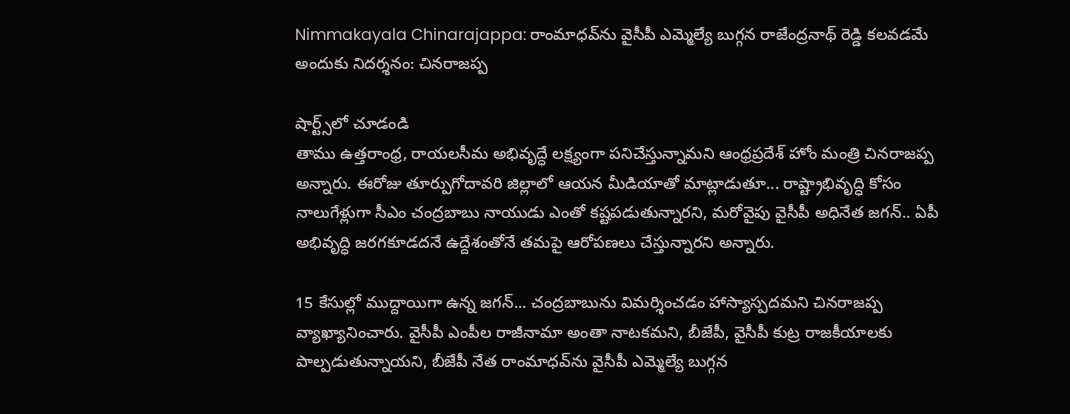Nimmakayala Chinarajappa: రాంమాధవ్‌ను వైసీపీ ఎమ్మెల్యే బుగ్గన రాజేంద్రనాథ్‌ రెడ్డి కలవడమే అందుకు నిదర్శనం: చినరాజప్ప

షార్ట్స్‌లో చూడండి
తాము ఉత్తరాంధ్ర, రాయలసీమ అభివృద్ధే లక్ష్యంగా పనిచేస్తున్నామని ఆంధ్రప్రదేశ్‌ హోం మంత్రి చినరాజప్ప అన్నారు. ఈరోజు తూర్పుగోదావరి జిల్లాలో ఆయన మీడియాతో మాట్లాడుతూ... రాష్ట్రాభివృద్ధి కోసం నాలుగేళ్లుగా సీఎం చంద్రబాబు నాయుడు ఎంతో కష్టపడుతున్నారని, మరోవైపు వైసీపీ అధినేత జగన్‌.. ఏపీ అభివృద్ధి జరగకూడదనే ఉద్దేశంతోనే తమపై ఆరోపణలు చేస్తున్నారని అన్నారు.

15 కేసుల్లో ముద్దాయిగా ఉన్న జగన్‌... చంద్రబాబును విమర్శించడం హాస్యాస్పదమని చినరాజప్ప వ్యాఖ్యానించారు. వైసీపీ ఎంపీల రాజీనామా అంతా నాటకమని, బీజేపీ, వైసీపీ కుట్ర రాజకీయాలకు పాల్పడుతున్నాయని, బీజేపీ నేత రాంమాధవ్‌ను వైసీపీ ఎమ్మెల్యే బుగ్గన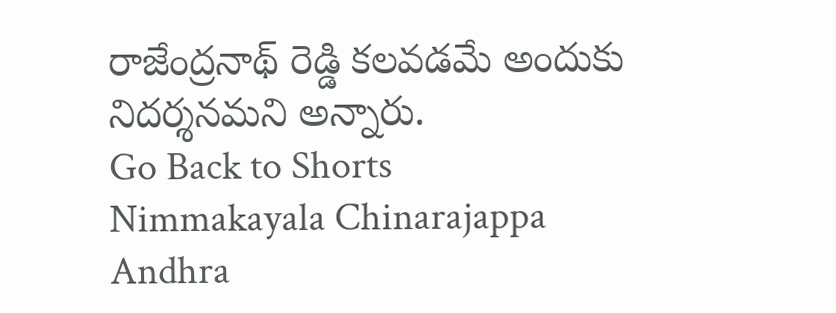రాజేంద్రనాథ్‌ రెడ్డి కలవడమే అందుకు నిదర్శనమని అన్నారు.
Go Back to Shorts
Nimmakayala Chinarajappa
Andhra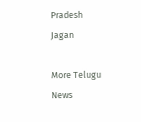Pradesh
Jagan

More Telugu News